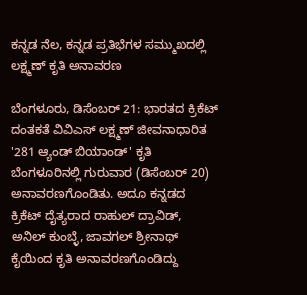ಕನ್ನಡ ನೆಲ, ಕನ್ನಡ ಪ್ರತಿಭೆಗಳ ಸಮ್ಮುಖದಲ್ಲಿ ಲಕ್ಷ್ಮಣ್ ಕೃತಿ ಅನಾವರಣ

ಬೆಂಗಳೂರು, ಡಿಸೆಂಬರ್ 21: ಭಾರತದ ಕ್ರಿಕೆಟ್ ದಂತಕತೆ ವಿವಿಎಸ್ ಲಕ್ಷ್ಮಣ್ ಜೀವನಾಧಾರಿತ '281 ಆ್ಯಂಡ್ ಬಿಯಾಂಡ್' ಕೃತಿ ಬೆಂಗಳೂರಿನಲ್ಲಿ ಗುರುವಾರ (ಡಿಸೆಂಬರ್ 20) ಅನಾವರಣಗೊಂಡಿತು. ಅದೂ ಕನ್ನಡದ ಕ್ರಿಕೆಟ್ ದೈತ್ಯರಾದ ರಾಹುಲ್ ದ್ರಾವಿಡ್, ಅನಿಲ್ ಕುಂಬ್ಳೆ, ಜಾವಗಲ್ ಶ್ರೀನಾಥ್ ಕೈಯಿಂದ ಕೃತಿ ಅನಾವರಣಗೊಂಡಿದ್ದು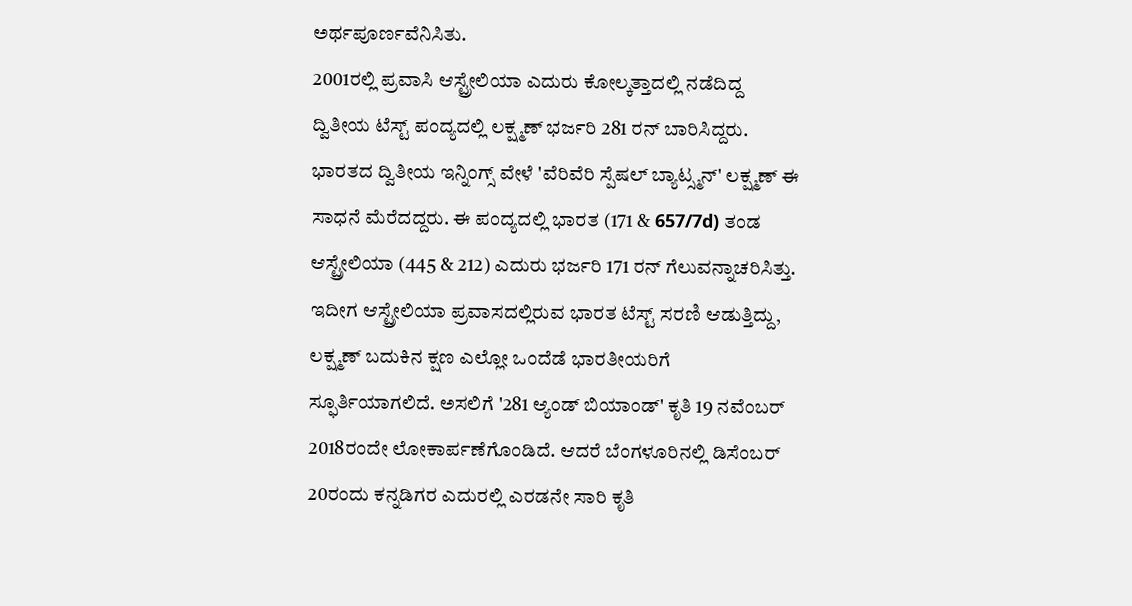ಅರ್ಥಪೂರ್ಣವೆನಿಸಿತು.
2001ರಲ್ಲಿ ಪ್ರವಾಸಿ ಆಸ್ಟ್ರೇಲಿಯಾ ಎದುರು ಕೋಲ್ಕತ್ತಾದಲ್ಲಿ ನಡೆದಿದ್ದ ದ್ವಿತೀಯ ಟೆಸ್ಟ್ ಪಂದ್ಯದಲ್ಲಿ ಲಕ್ಷ್ಮಣ್ ಭರ್ಜರಿ 281 ರನ್ ಬಾರಿಸಿದ್ದರು. ಭಾರತದ ದ್ವಿತೀಯ ಇನ್ನಿಂಗ್ಸ್ ವೇಳೆ 'ವೆರಿವೆರಿ ಸ್ಪೆಷಲ್ ಬ್ಯಾಟ್ಸ್ಮನ್' ಲಕ್ಷ್ಮಣ್ ಈ ಸಾಧನೆ ಮೆರೆದದ್ದರು. ಈ ಪಂದ್ಯದಲ್ಲಿ ಭಾರತ (171 & 657/7d) ತಂಡ ಆಸ್ಟ್ರೇಲಿಯಾ (445 & 212) ಎದುರು ಭರ್ಜರಿ 171 ರನ್ ಗೆಲುವನ್ನಾಚರಿಸಿತ್ತು.
ಇದೀಗ ಆಸ್ಟ್ರೇಲಿಯಾ ಪ್ರವಾಸದಲ್ಲಿರುವ ಭಾರತ ಟೆಸ್ಟ್ ಸರಣಿ ಆಡುತ್ತಿದ್ದು, ಲಕ್ಷ್ಮಣ್ ಬದುಕಿನ ಕ್ಷಣ ಎಲ್ಲೋ ಒಂದೆಡೆ ಭಾರತೀಯರಿಗೆ ಸ್ಫೂರ್ತಿಯಾಗಲಿದೆ. ಅಸಲಿಗೆ '281 ಆ್ಯಂಡ್ ಬಿಯಾಂಡ್' ಕೃತಿ 19 ನವೆಂಬರ್ 2018ರಂದೇ ಲೋಕಾರ್ಪಣೆಗೊಂಡಿದೆ. ಆದರೆ ಬೆಂಗಳೂರಿನಲ್ಲಿ ಡಿಸೆಂಬರ್ 20ರಂದು ಕನ್ನಡಿಗರ ಎದುರಲ್ಲಿ ಎರಡನೇ ಸಾರಿ ಕೃತಿ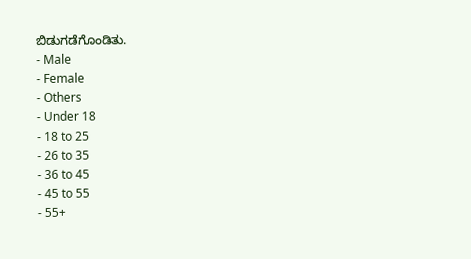ಬಿಡುಗಡೆಗೊಂಡಿತು.
- Male
- Female
- Others
- Under 18
- 18 to 25
- 26 to 35
- 36 to 45
- 45 to 55
- 55+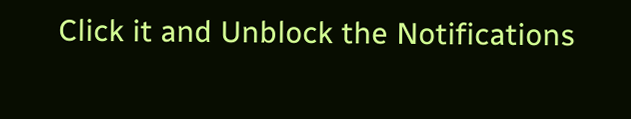Click it and Unblock the Notifications